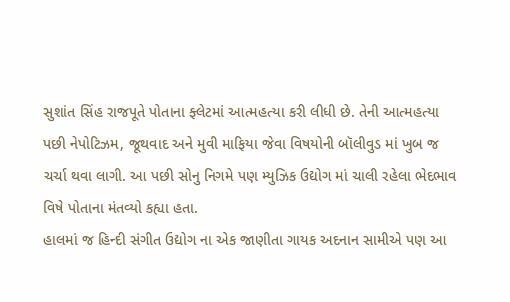સુશાંત સિંહ રાજપૂતે પોતાના ફ્લેટમાં આત્મહત્યા કરી લીધી છે. તેની આત્મહત્યા પછી નેપોટિઝમ, જૂથવાદ અને મુવી માફિયા જેવા વિષયોની બૉલીવુડ માં ખુબ જ ચર્ચા થવા લાગી. આ પછી સોનુ નિગમે પણ મ્યુઝિક ઉદ્યોગ માં ચાલી રહેલા ભેદભાવ વિષે પોતાના મંતવ્યો કહ્યા હતા.
હાલમાં જ હિન્દી સંગીત ઉદ્યોગ ના એક જાણીતા ગાયક અદનાન સામીએ પણ આ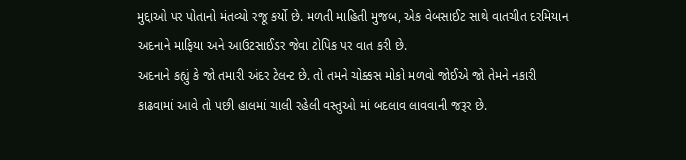મુદ્દાઓ પર પોતાનો મંતવ્યો રજૂ કર્યો છે. મળતી માહિતી મુજબ, એક વેબસાઈટ સાથે વાતચીત દરમિયાન અદનાને માફિયા અને આઉટસાઈડર જેવા ટોપિક પર વાત કરી છે.
અદનાને કહ્યું કે જો તમારી અંદર ટેલન્ટ છે. તો તમને ચોક્કસ મોકો મળવો જોઈએ જો તેમને નકારી કાઢવામાં આવે તો પછી હાલમાં ચાલી રહેલી વસ્તુઓ માં બદલાવ લાવવાની જરૂર છે.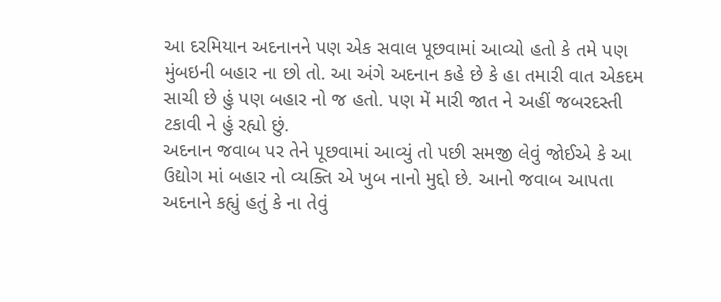આ દરમિયાન અદનાનને પણ એક સવાલ પૂછવામાં આવ્યો હતો કે તમે પણ મુંબઇની બહાર ના છો તો. આ અંગે અદનાન કહે છે કે હા તમારી વાત એકદમ સાચી છે હું પણ બહાર નો જ હતો. પણ મેં મારી જાત ને અહીં જબરદસ્તી ટકાવી ને હું રહ્યો છું.
અદનાન જવાબ પર તેને પૂછવામાં આવ્યું તો પછી સમજી લેવું જોઈએ કે આ ઉદ્યોગ માં બહાર નો વ્યક્તિ એ ખુબ નાનો મુદ્દો છે. આનો જવાબ આપતા અદનાને કહ્યું હતું કે ના તેવું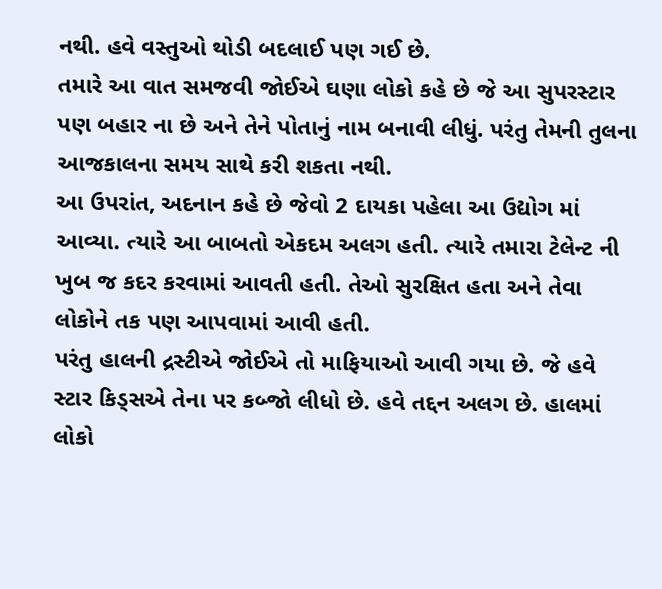નથી. હવે વસ્તુઓ થોડી બદલાઈ પણ ગઈ છે.
તમારે આ વાત સમજવી જોઈએ ઘણા લોકો કહે છે જે આ સુપરસ્ટાર પણ બહાર ના છે અને તેને પોતાનું નામ બનાવી લીધું. પરંતુ તેમની તુલના આજકાલના સમય સાથે કરી શકતા નથી.
આ ઉપરાંત, અદનાન કહે છે જેવો 2 દાયકા પહેલા આ ઉદ્યોગ માં આવ્યા. ત્યારે આ બાબતો એકદમ અલગ હતી. ત્યારે તમારા ટેલેન્ટ ની ખુબ જ કદર કરવામાં આવતી હતી. તેઓ સુરક્ષિત હતા અને તેવા લોકોને તક પણ આપવામાં આવી હતી.
પરંતુ હાલની દ્રસ્ટીએ જોઈએ તો માફિયાઓ આવી ગયા છે. જે હવે સ્ટાર કિડ્સએ તેના પર કબ્જો લીધો છે. હવે તદ્દન અલગ છે. હાલમાં લોકો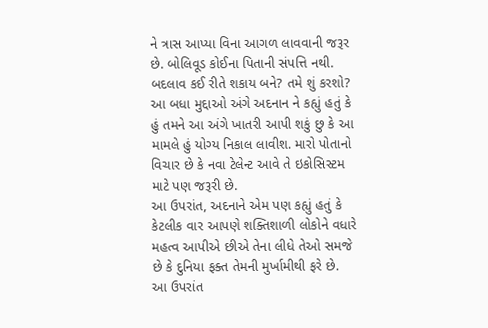ને ત્રાસ આપ્યા વિના આગળ લાવવાની જરૂર છે. બોલિવૂડ કોઈના પિતાની સંપત્તિ નથી.
બદલાવ કઈ રીતે શકાય બને? તમે શું કરશો? આ બધા મુદ્દાઓ અંગે અદનાન ને કહ્યું હતું કે હું તમને આ અંગે ખાતરી આપી શકું છુ કે આ મામલે હું યોગ્ય નિકાલ લાવીશ. મારો પોતાનો વિચાર છે કે નવા ટેલેન્ટ આવે તે ઇકોસિસ્ટમ માટે પણ જરૂરી છે.
આ ઉપરાંત, અદનાને એમ પણ કહ્યું હતું કે કેટલીક વાર આપણે શક્તિશાળી લોકોને વધારે મહત્વ આપીએ છીએ તેના લીધે તેઓ સમજે છે કે દુનિયા ફક્ત તેમની મુર્ખામીથી ફરે છે.
આ ઉપરાંત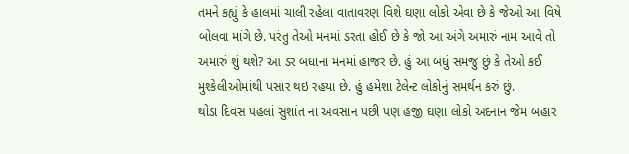તમને કહ્યું કે હાલમાં ચાલી રહેલા વાતાવરણ વિશે ઘણા લોકો એવા છે કે જેઓ આ વિષે બોલવા માંગે છે. પરંતુ તેઓ મનમાં ડરતા હોઈ છે કે જો આ અંગે અમારું નામ આવે તો અમારું શું થશે? આ ડર બધાના મનમાં હાજર છે. હું આ બધું સમજુ છું કે તેઓ કઈ મુશ્કેલીઓમાંથી પસાર થઇ રહયા છે. હું હમેશા ટેલેન્ટ લોકોનું સમર્થન કરું છું.
થોડા દિવસ પહલાં સુશાંત ના અવસાન પછી પણ હજી ઘણા લોકો અદનાન જેમ બહાર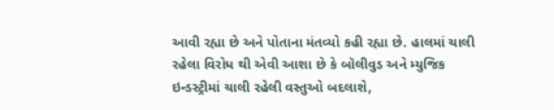આવી રહ્યા છે અને પોતાના મંતવ્યો કહી રહ્યા છે. હાલમાં ચાલી રહેલા વિરોધ થી એવી આશા છે કે બૉલીવુડ અને મ્યુજિક ઇન્ડસ્ટ્રીમાં ચાલી રહેલી વસ્તુઓ બદલાશે,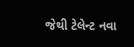જેથી ટેલેન્ટ નવા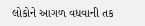લોકોને આગળ વધવાની તક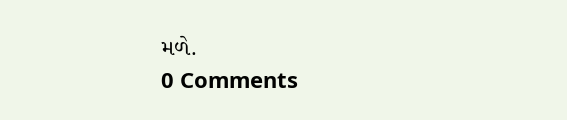મળે.
0 Comments